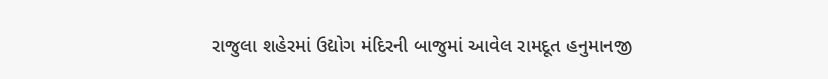રાજુલા શહેરમાં ઉદ્યોગ મંદિરની બાજુમાં આવેલ રામદૂત હનુમાનજી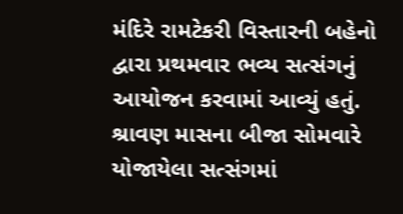મંદિરે રામટેકરી વિસ્તારની બહેનો દ્વારા પ્રથમવાર ભવ્ય સત્સંગનું આયોજન કરવામાં આવ્યું હતું. શ્રાવણ માસના બીજા સોમવારે યોજાયેલા સત્સંગમાં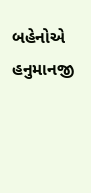બહેનોએ હનુમાનજી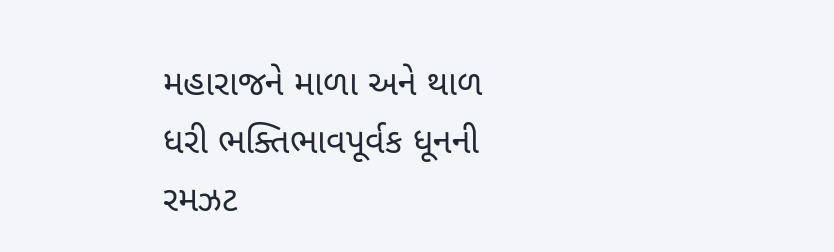મહારાજને માળા અને થાળ ધરી ભક્તિભાવપૂર્વક ધૂનની રમઝટ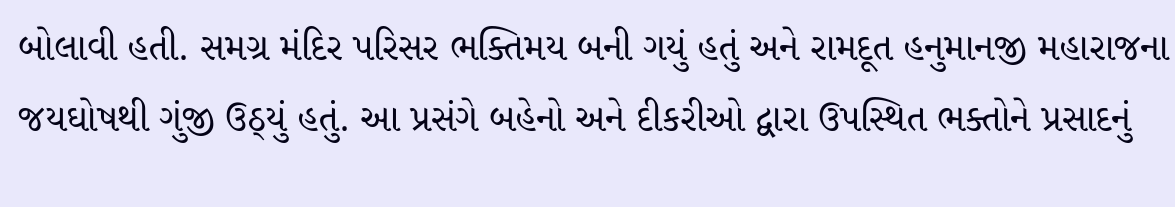બોલાવી હતી. સમગ્ર મંદિર પરિસર ભક્તિમય બની ગયું હતું અને રામદૂત હનુમાનજી મહારાજના જયઘોષથી ગુંજી ઉઠ્‌યું હતું. આ પ્રસંગે બહેનો અને દીકરીઓ દ્વારા ઉપસ્થિત ભક્તોને પ્રસાદનું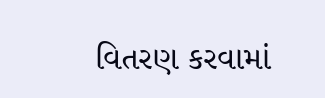વિતરણ કરવામાં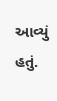આવ્યું હતું.